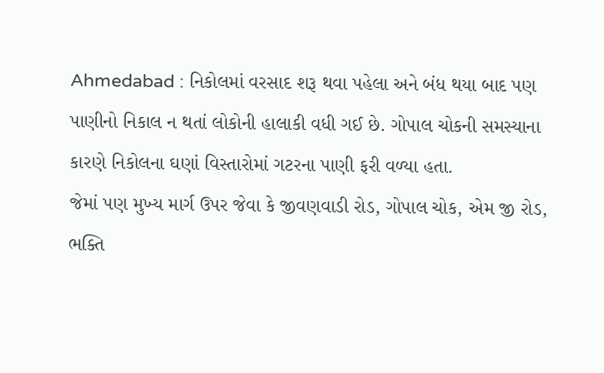Ahmedabad : નિકોલમાં વરસાદ શરૂ થવા પહેલા અને બંધ થયા બાદ પણ પાણીનો નિકાલ ન થતાં લોકોની હાલાકી વધી ગઈ છે. ગોપાલ ચોકની સમસ્યાના કારણે નિકોલના ઘણાં વિસ્તારોમાં ગટરના પાણી ફરી વળ્યા હતા.
જેમાં પણ મુખ્ય માર્ગ ઉપર જેવા કે જીવણવાડી રોડ, ગોપાલ ચોક, એમ જી રોડ, ભક્તિ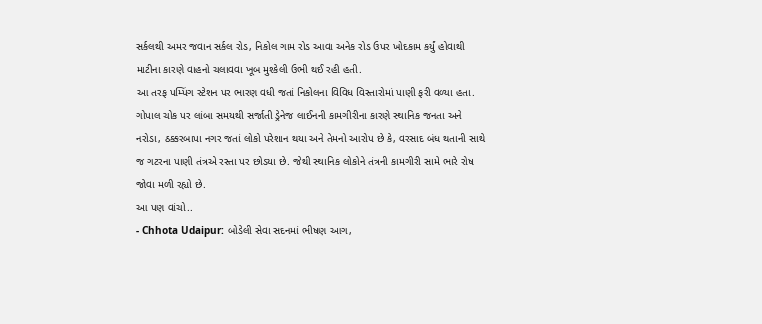સર્કલથી અમર જવાન સર્કલ રોડ, નિકોલ ગામ રોડ આવા અનેક રોડ ઉપર ખોદકામ કર્યું હોવાથી માટીના કારણે વાહનો ચલાવવા ખૂબ મુશ્કેલી ઉભી થઈ રહી હતી.
આ તરફ પમ્પિંગ સ્ટેશન પર ભારણ વધી જતાં નિકોલના વિવિધ વિસ્તારોમાં પાણી ફરી વળ્યા હતા. ગોપાલ ચોક પર લાંબા સમયથી સર્જાતી ડ્રેનેજ લાઈનની કામગીરીના કારણે સ્થાનિક જનતા અને નરોડા, ઠક્કરબાપા નગર જતાં લોકો પરેશાન થયા અને તેમનો આરોપ છે કે, વરસાદ બંધ થતાની સાથે જ ગટરના પાણી તંત્રએ રસ્તા પર છોડયા છે. જેથી સ્થાનિક લોકોને તંત્રની કામગીરી સામે ભારે રોષ જોવા મળી રહ્યો છે.
આ પણ વાંચો..
- Chhota Udaipur: બોડેલી સેવા સદનમાં ભીષણ આગ,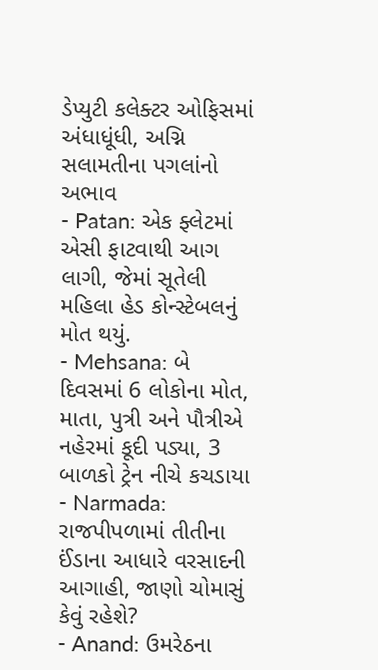ડેપ્યુટી કલેક્ટર ઓફિસમાં અંધાધૂંધી, અગ્નિ સલામતીના પગલાંનો અભાવ
- Patan: એક ફ્લેટમાં એસી ફાટવાથી આગ લાગી, જેમાં સૂતેલી મહિલા હેડ કોન્સ્ટેબલનું મોત થયું.
- Mehsana: બે દિવસમાં 6 લોકોના મોત, માતા, પુત્રી અને પૌત્રીએ નહેરમાં કૂદી પડ્યા, 3 બાળકો ટ્રેન નીચે કચડાયા
- Narmada: રાજપીપળામાં તીતીના ઈંડાના આધારે વરસાદની આગાહી, જાણો ચોમાસું કેવું રહેશે?
- Anand: ઉમરેઠના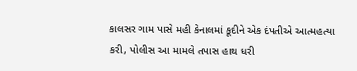કાલસર ગામ પાસે મહી કેનાલમાં કૂદીને એક દંપતીએ આત્મહત્યા કરી, પોલીસ આ મામલે તપાસ હાથ ધરી